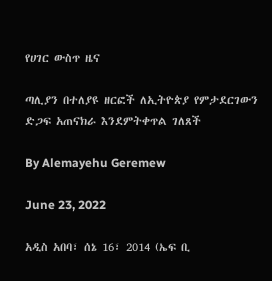የሀገር ውስጥ ዜና

ጣሊያን በተለያዩ ዘርፎች ለኢትዮጵያ የምታደርገውን ድጋፍ አጠናክራ እንደምትቀጥል ገለጸች

By Alemayehu Geremew

June 23, 2022

አዲስ አበባ፣ ሰኔ 16፣ 2014 (ኤፍ ቢ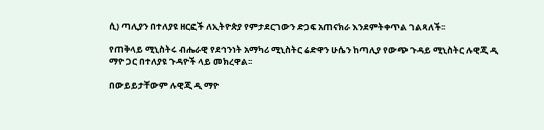ሲ) ጣሊያን በተለያዩ ዘርፎች ለኢትዮጵያ የምታደርገውን ድጋፍ አጠናክራ እንደምትቀጥል ገልጻለች፡፡

የጠቅላይ ሚኒስትሩ ብሔራዊ የደኅንነት አማካሪ ሚኒስትር ሬድዋን ሁሴን ከጣሊያ የውጭ ጉዳይ ሚኒስትር ሉዊጂ ዲ ማዮ ጋር በተለያዩ ጉዳዮች ላይ መክረዋል፡፡

በውይይታቸውም ሉዊጂ ዲ ማዮ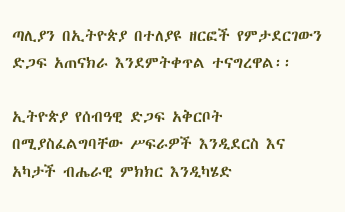ጣሊያን በኢትዮጵያ በተለያዩ ዘርፎች የምታደርገውን ድጋፍ አጠናክራ እንደምትቀጥል ተናግረዋል፡፡

ኢትዮጵያ የሰብዓዊ ድጋፍ አቅርቦት በሚያስፈልግባቸው ሥፍራዎች እንዲደርስ እና አካታች ብሔራዊ ምክክር እንዲካሄድ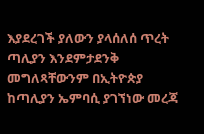እያደረገች ያለውን ያላሰለሰ ጥረት ጣሊያን እንደምታደንቅ መግለጻቸውንም በኢትዮጵያ ከጣሊያን ኤምባሲ ያገኘነው መረጃ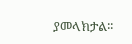ያመላክታል፡፡